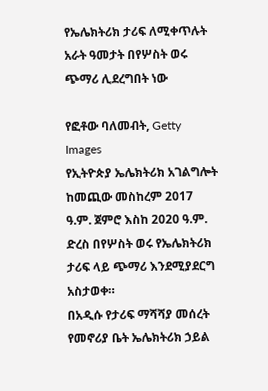የኤሌክትሪክ ታሪፍ ለሚቀጥሉት አራት ዓመታት በየሦስት ወሩ ጭማሪ ሊደረግበት ነው

የፎቶው ባለመብት, Getty Images
የኢትዮጵያ ኤሌክትሪክ አገልግሎት ከመጪው መስከረም 2017 ዓ.ም. ጀምሮ እስከ 2020 ዓ.ም. ድረስ በየሦስት ወሩ የኤሌክትሪክ ታሪፍ ላይ ጭማሪ እንደሚያደርግ አስታወቀ።
በአዲሱ የታሪፍ ማሻሻያ መሰረት የመኖሪያ ቤት ኤሌክትሪክ ኃይል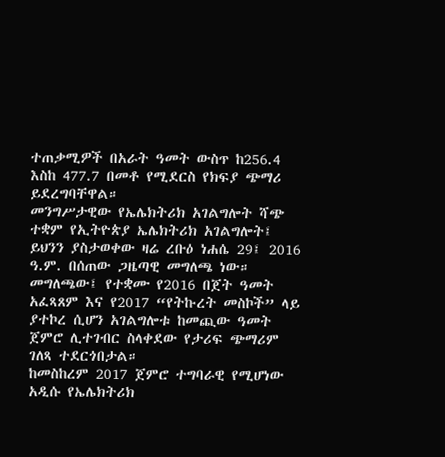ተጠቃሚዎች በአራት ዓመት ውስጥ ከ256.4 እስከ 477.7 በመቶ የሚደርስ የክፍያ ጭማሪ ይደረግባቸዋል።
መንግሥታዊው የኤሌክትሪክ አገልግሎት ሻጭ ተቋም የኢትዮጵያ ኤሌክትሪክ አገልግሎት፤ ይህንን ያስታወቀው ዛሬ ረቡዕ ነሐሴ 29፤ 2016 ዓ.ም. በሰጠው ጋዜጣዊ መግለጫ ነው።
መግለጫው፤ የተቋሙ የ2016 በጀት ዓመት አፈጻጸም እና የ2017 “የትኩረት መስኮች” ላይ ያተኮረ ሲሆን አገልግሎቱ ከመጪው ዓመት ጀምሮ ሊተገብር ስላቀደው የታሪፍ ጭማሪም ገለጻ ተደርጎበታል።
ከመስከረም 2017 ጀምሮ ተግባራዊ የሚሆነው አዲሱ የኤሌክትሪክ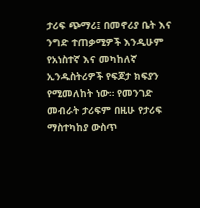ታሪፍ ጭማሪ፤ በመኖሪያ ቤት እና ንግድ ተጠቃሚዎች እንዲሁም የአነስተኛ እና መካከለኛ ኢንዱስትሪዎች የፍጆታ ክፍያን የሚመለከት ነው። የመንገድ መብራት ታሪፍም በዚሁ የታሪፍ ማስተካከያ ውስጥ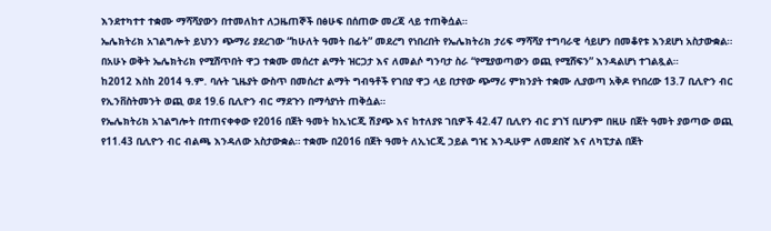እንደተካተተ ተቋሙ ማሻሻያውን በተመለከተ ለጋዜጠኞች በፅሁፍ በሰጠው መረጃ ላይ ተጠቅሷል።
ኤሌክትሪክ አገልግሎት ይህንን ጭማሪ ያደረገው “ከሁለት ዓመት በፊት” መደረግ የነበረበት የኤሌክትሪክ ታሪፍ ማሻሻያ ተግባራዊ ሳይሆን በመቆየቱ እንደሆነ አስታውቋል። በአሁኑ ወቅት ኤሌክትሪክ የሚሸጥበት ዋጋ ተቋሙ መሰረተ ልማት ዝርጋታ እና ለመልሶ ግንባታ ስራ “የሚያወጣውን ወጪ የሚሸፍን” እንዳልሆነ ተገልጿል።
ከ2012 እስከ 2014 ዓ.ም. ባሉት ጊዜያት ውስጥ በመሰረተ ልማት ግብዓቶች የገበያ ዋጋ ላይ በታየው ጭማሪ ምክንያት ተቋሙ ሊያወጣ አቅዶ የነበረው 13.7 ቢሊዮን ብር የኢንቨስትመንት ወጪ ወደ 19.6 ቢሊዮን ብር ማደጉን በማሳያነት ጠቅሷል።
የኤሌክትሪክ አገልግሎት በተጠናቀቀው የ2016 በጀት ዓመት ከኢነርጂ ሽያጭ እና ከተለያዩ ገቢዎች 42.47 ቢሊየን ብር ያገኘ ቢሆንም በዚሁ በጀት ዓመት ያወጣው ወጪ የ11.43 ቢሊዮን ብር ብልጫ እንዳለው አስታውቋል። ተቋሙ በ2016 በጀት ዓመት ለኢነርጂ ኃይል ግዢ እንዲሁም ለመደበኛ እና ለካፒታል በጀት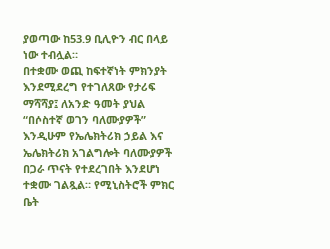ያወጣው ከ53.9 ቢሊዮን ብር በላይ ነው ተብሏል።
በተቋሙ ወጪ ከፍተኛነት ምክንያት እንደሚደረግ የተገለጸው የታሪፍ ማሻሻያ፤ ለአንድ ዓመት ያህል “በሶስተኛ ወገን ባለሙያዎች” እንዲሁም የኤሌክትሪክ ኃይል እና ኤሌክትሪክ አገልግሎት ባለሙያዎች በጋራ ጥናት የተደረገበት እንደሆነ ተቋሙ ገልጿል። የሚኒስትሮች ምክር ቤት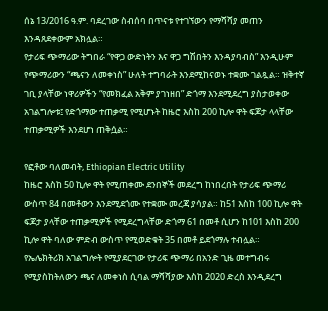ሰኔ 13/2016 ዓ.ም. ባደረገው ስብሰባ በጥናቱ የተገኘውን የማሻሻያ መጠን እንዳጸደቀውም አክሏል።
የታሪፍ ጭማሪው ትግበራ “የዋጋ ውድነትን እና ዋጋ ግሽበትን እንዳያባብስ” እንዲሁም የጭማሪውን “ጫናን ለመቀነስ” ሁለት ተግባራት እንደሚከናወኑ ተቋሙ ገልጿል። ዝቅተኛ ገቢ ያላቸው ነዋሪዎችን “የመክፈል አቅም ያገነዘበ” ድጎማ እንደሚደረግ ያስታወቀው አገልግሎቱ፤ የድጎማው ተጠቃሚ የሚሆኑት ከዜሮ እስከ 200 ኪሎ ዋት ፍጆታ ላላቸው ተጠቃሚዎች እንደሆነ ጠቅሷል።

የፎቶው ባለመብት, Ethiopian Electric Utility
ከዜሮ እስከ 50 ኪሎ ዋት የሚጠቀሙ ደንበኞች መደረግ ከነበረበት የታሪፍ ጭማሪ ውስጥ 84 በመቶውን እንደሚደጎሙ የተቋሙ መረጃ ያሳያል። ከ51 እስከ 100 ኪሎ ዋት ፍጆታ ያላቸው ተጠቃሚዎች የሚደረግላቸው ድጎማ 61 በመቶ ሲሆን ከ101 እስከ 200 ኪሎ ዋት ባለው ምድብ ውስጥ የሚወድቁት 35 በመቶ ይደጎማሉ ተብሏል።
የኤሌክትሪክ አገልግሎት የሚያደርገው የታሪፍ ጭማሪ በአንድ ጊዜ መተግብሩ የሚያስከትለውን ጫና ለመቀነስ ሲባል ማሻሻያው እስከ 2020 ድረስ እንዲደረግ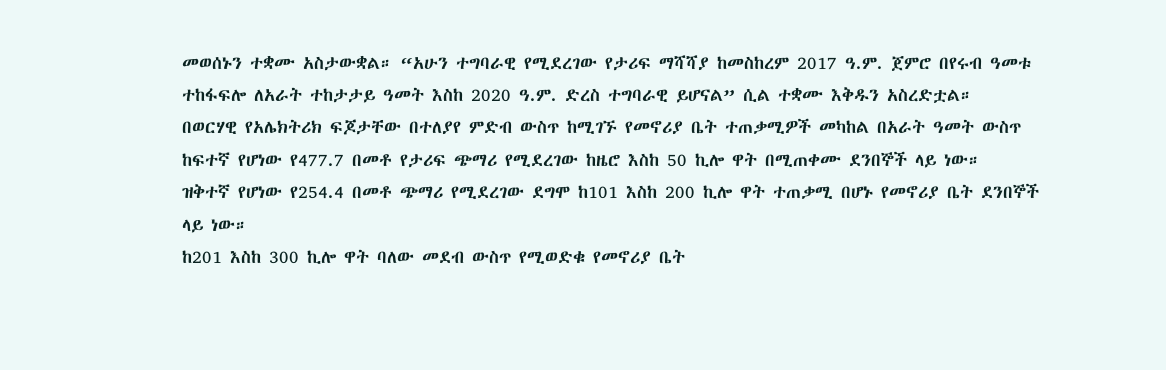መወሰኑን ተቋሙ አስታውቋል። “አሁን ተግባራዊ የሚደረገው የታሪፍ ማሻሻያ ከመስከረም 2017 ዓ.ም. ጀምሮ በየሩብ ዓመቱ ተከፋፍሎ ለአራት ተከታታይ ዓመት እስከ 2020 ዓ.ም. ድረስ ተግባራዊ ይሆናል” ሲል ተቋሙ እቅዱን አስረድቷል።
በወርሃዊ የአሌክትሪክ ፍጆታቸው በተለያየ ምድብ ውስጥ ከሚገኙ የመኖሪያ ቤት ተጠቃሚዎች መካከል በአራት ዓመት ውስጥ ከፍተኛ የሆነው የ477.7 በመቶ የታሪፍ ጭማሪ የሚደረገው ከዜሮ እስከ 50 ኪሎ ዋት በሚጠቀሙ ደንበኞች ላይ ነው።
ዝቅተኛ የሆነው የ254.4 በመቶ ጭማሪ የሚደረገው ደግሞ ከ101 እስከ 200 ኪሎ ዋት ተጠቃሚ በሆኑ የመኖሪያ ቤት ደንበኞች ላይ ነው።
ከ201 እስከ 300 ኪሎ ዋት ባለው መደብ ውስጥ የሚወድቁ የመኖሪያ ቤት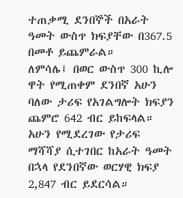ተጠቃሚ ደንበኞች በአራት ዓመት ውስጥ ክፍያቸው በ367.5 በመቶ ይጨምራል።
ለምሳሌ፤ በወር ውስጥ 300 ኪሎ ዋት የሚጠቀም ደንበኛ አሁን ባለው ታሪፍ የአገልግሎት ክፍያን ጨምሮ 642 ብር ይከፍላል። አሁን የሚደረገው የታሪፍ ማሻሻያ ሲተገበር ከአራት ዓመት በኋላ የደንበኛው ወርሃዊ ክፍያ 2,847 ብር ይደርሳል።